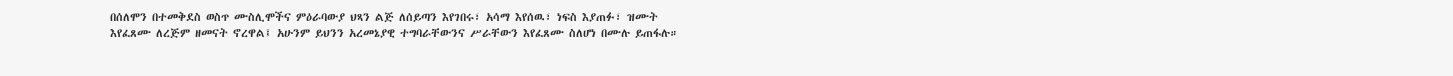በሰለሞን በተመቅደስ ወስጥ ሙስሊሞችና ምዕራባውያ ህጻን ልጅ ለሰይጣን እየገበሩ፣ አሳማ እየሰዉ፣ ነፍስ እያጠፉ፣ ዝሙት እየፈጸሙ ለረጅም ዘመናት ኖረዋል፤ አሁንም ይህንን አረመኔያዊ ተግባራቸውንና ሥራቸውን እየፈጸሙ ስለሆነ በሙሉ ይጠፋሉ።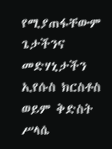የሚያጠፋቸውም ጌታችንና መድሃኒታችን ኢየሱስ ክርስቶስ ወይም ቅድስት ሥላሴ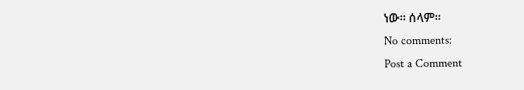ነው። ሰላም።
No comments:
Post a Comment